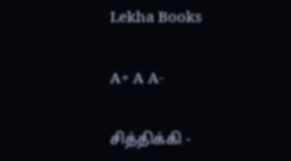Lekha Books

A+ A A-

சித்திக்கி -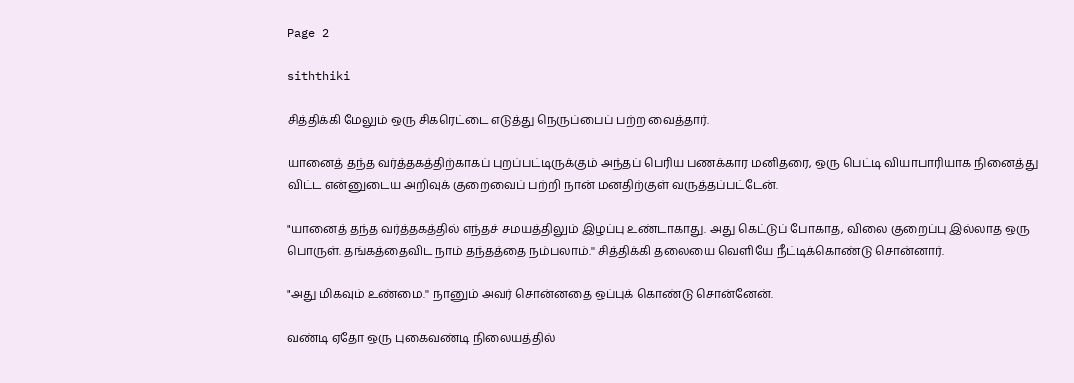Page 2

siththiki

சித்திக்கி மேலும் ஒரு சிகரெட்டை எடுத்து நெருப்பைப் பற்ற வைத்தார்.

யானைத் தந்த வர்த்தகத்திற்காகப் புறப்பட்டிருக்கும் அந்தப் பெரிய பணக்கார மனிதரை, ஒரு பெட்டி வியாபாரியாக நினைத்து விட்ட என்னுடைய அறிவுக் குறைவைப் பற்றி நான் மனதிற்குள் வருத்தப்பட்டேன்.

"யானைத் தந்த வர்த்தகத்தில் எந்தச் சமயத்திலும் இழப்பு உண்டாகாது. அது கெட்டுப் போகாத, விலை குறைப்பு இல்லாத ஒரு பொருள். தங்கத்தைவிட நாம் தந்தத்தை நம்பலாம்.'' சித்திக்கி தலையை வெளியே நீட்டிக்கொண்டு சொன்னார்.

"அது மிகவும் உண்மை.'' நானும் அவர் சொன்னதை ஒப்புக் கொண்டு சொன்னேன்.

வண்டி ஏதோ ஒரு புகைவண்டி நிலையத்தில்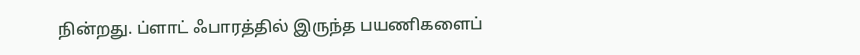நின்றது. ப்ளாட் ஃபாரத்தில் இருந்த பயணிகளைப்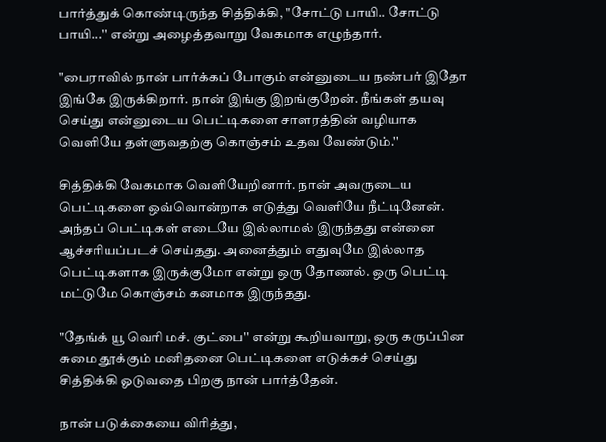பார்த்துக் கொண்டிருந்த சித்திக்கி, "சோட்டு பாயி.. சோட்டு பாயி...'' என்று அழைத்தவாறு வேகமாக எழுந்தார்.

"பைராவில் நான் பார்க்கப் போகும் என்னுடைய நண்பர் இதோ இங்கே இருக்கிறார். நான் இங்கு இறங்குறேன். நீங்கள் தயவு செய்து என்னுடைய பெட்டிகளை சாளரத்தின் வழியாக வெளியே தள்ளுவதற்கு கொஞ்சம் உதவ வேண்டும்.''

சித்திக்கி வேகமாக வெளியேறினார். நான் அவருடைய பெட்டிகளை ஒவ்வொன்றாக எடுத்து வெளியே நீட்டினேன். அந்தப் பெட்டிகள் எடையே இல்லாமல் இருந்தது என்னை ஆச்சரியப்படச் செய்தது. அனைத்தும் எதுவுமே இல்லாத பெட்டிகளாக இருக்குமோ என்று ஒரு தோணல். ஒரு பெட்டி மட்டுமே கொஞ்சம் கனமாக இருந்தது.

"தேங்க் யூ வெரி மச். குட்பை'' என்று கூறியவாறு, ஒரு கருப்பின சுமை தூக்கும் மனிதனை பெட்டிகளை எடுக்கச் செய்து சித்திக்கி ஓடுவதை பிறகு நான் பார்த்தேன்.

நான் படுக்கையை விரித்து,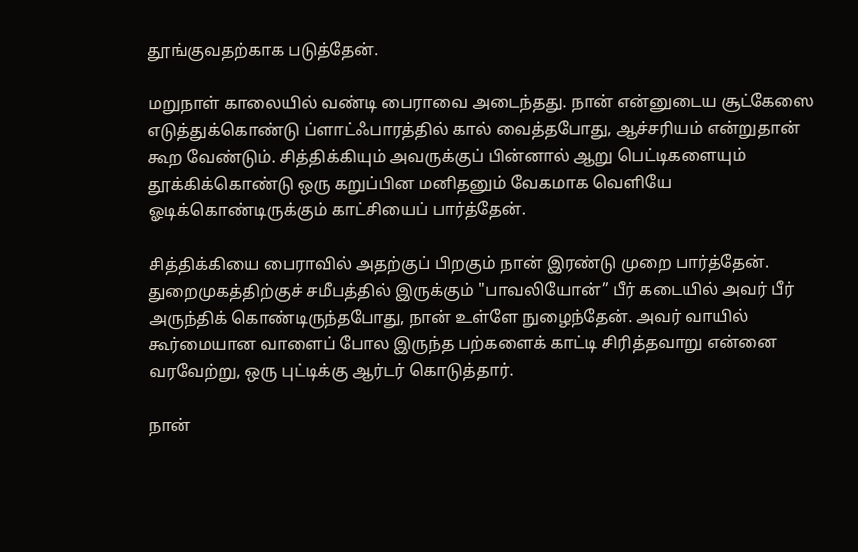தூங்குவதற்காக படுத்தேன்.

மறுநாள் காலையில் வண்டி பைராவை அடைந்தது. நான் என்னுடைய சூட்கேஸை எடுத்துக்கொண்டு ப்ளாட்ஃபாரத்தில் கால் வைத்தபோது, ஆச்சரியம் என்றுதான் கூற வேண்டும். சித்திக்கியும் அவருக்குப் பின்னால் ஆறு பெட்டிகளையும் தூக்கிக்கொண்டு ஒரு கறுப்பின மனிதனும் வேகமாக வெளியே ஓடிக்கொண்டிருக்கும் காட்சியைப் பார்த்தேன்.

சித்திக்கியை பைராவில் அதற்குப் பிறகும் நான் இரண்டு முறை பார்த்தேன். துறைமுகத்திற்குச் சமீபத்தில் இருக்கும் "பாவலியோன்” பீர் கடையில் அவர் பீர் அருந்திக் கொண்டிருந்தபோது, நான் உள்ளே நுழைந்தேன். அவர் வாயில் கூர்மையான வாளைப் போல இருந்த பற்களைக் காட்டி சிரித்தவாறு என்னை வரவேற்று, ஒரு புட்டிக்கு ஆர்டர் கொடுத்தார்.

நான்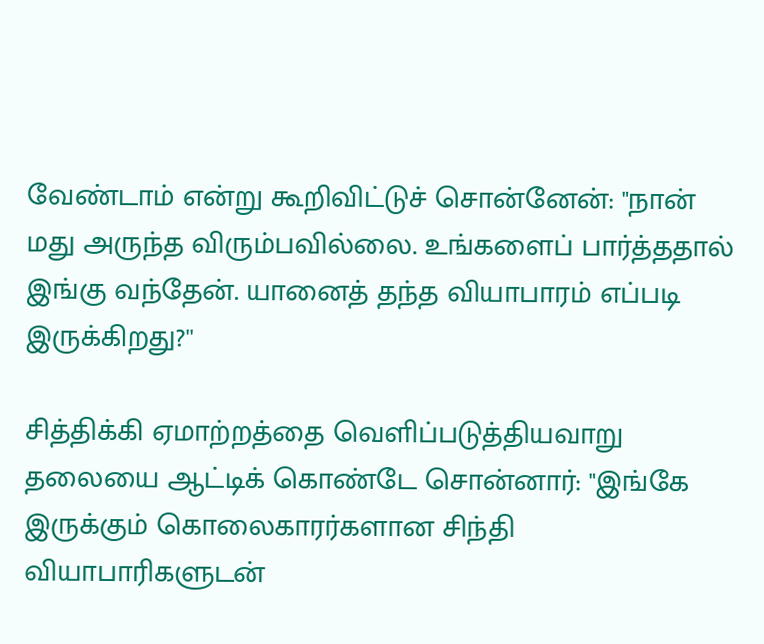வேண்டாம் என்று கூறிவிட்டுச் சொன்னேன்: "நான் மது அருந்த விரும்பவில்லை. உங்களைப் பார்த்ததால் இங்கு வந்தேன். யானைத் தந்த வியாபாரம் எப்படி இருக்கிறது?''

சித்திக்கி ஏமாற்றத்தை வெளிப்படுத்தியவாறு தலையை ஆட்டிக் கொண்டே சொன்னார்: "இங்கே இருக்கும் கொலைகாரர்களான சிந்தி வியாபாரிகளுடன்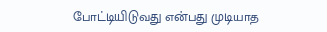போட்டியிடுவது என்பது முடியாத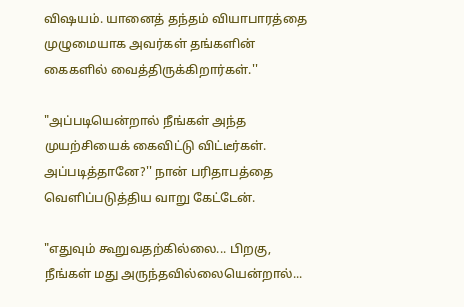விஷயம். யானைத் தந்தம் வியாபாரத்தை முழுமையாக அவர்கள் தங்களின் கைகளில் வைத்திருக்கிறார்கள்.''

"அப்படியென்றால் நீங்கள் அந்த முயற்சியைக் கைவிட்டு விட்டீர்கள். அப்படித்தானே?'' நான் பரிதாபத்தை வெளிப்படுத்திய வாறு கேட்டேன்.

"எதுவும் கூறுவதற்கில்லை... பிறகு, நீங்கள் மது அருந்தவில்லையென்றால்...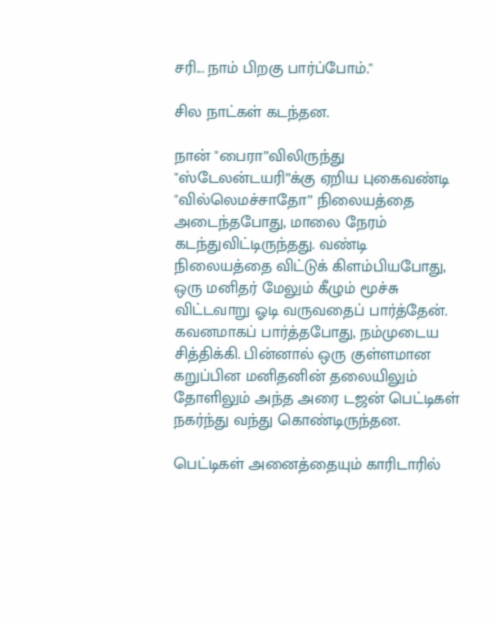சரி... நாம் பிறகு பார்ப்போம்.''

சில நாட்கள் கடந்தன.

நான் "பைரா”விலிருந்து "ஸ்டேலன்டயரி”க்கு ஏறிய புகைவண்டி "வில்லெமச்சாதோ” நிலையத்தை அடைந்தபோது, மாலை நேரம் கடந்துவிட்டிருந்தது. வண்டி நிலையத்தை விட்டுக் கிளம்பியபோது, ஒரு மனிதர் மேலும் கீழும் மூச்சு விட்டவாறு ஓடி வருவதைப் பார்த்தேன். கவனமாகப் பார்த்தபோது, நம்முடைய சித்திக்கி. பின்னால் ஒரு குள்ளமான கறுப்பின மனிதனின் தலையிலும் தோளிலும் அந்த அரை டஜன் பெட்டிகள் நகர்ந்து வந்து கொண்டிருந்தன.

பெட்டிகள் அனைத்தையும் காரிடாரில்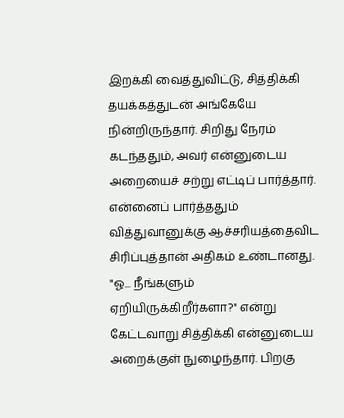இறக்கி வைத்துவிட்டு, சித்திக்கி தயக்கத்துடன் அங்கேயே நின்றிருந்தார். சிறிது நேரம் கடந்ததும், அவர் என்னுடைய அறையைச் சற்று எட்டிப் பார்த்தார். என்னைப் பார்த்ததும் வித்துவானுக்கு ஆச்சரியத்தைவிட சிரிப்புத்தான் அதிகம் உண்டானது. "ஓ... நீங்களும் ஏறியிருக்கிறீர்களா?'' என்று கேட்டவாறு சித்திக்கி என்னுடைய அறைக்குள் நுழைந்தார். பிறகு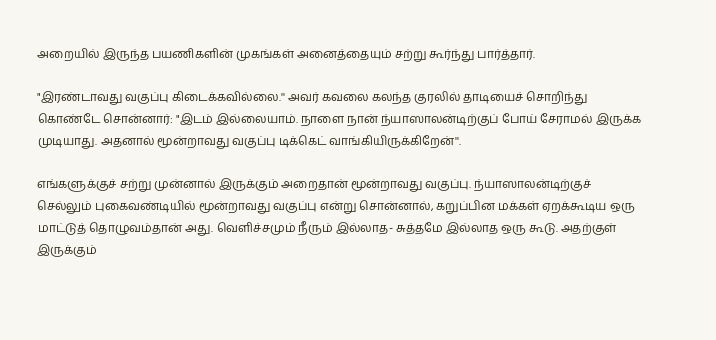அறையில் இருந்த பயணிகளின் முகங்கள் அனைத்தையும் சற்று கூர்ந்து பார்த்தார்.

"இரண்டாவது வகுப்பு கிடைக்கவில்லை.'' அவர் கவலை கலந்த குரலில் தாடியைச் சொறிந்து கொண்டே சொன்னார்: "இடம் இல்லையாம். நாளை நான் ந்யாஸாலன்டிற்குப் போய் சேராமல் இருக்க முடியாது. அதனால் மூன்றாவது வகுப்பு டிக்கெட் வாங்கியிருக்கிறேன்''.

எங்களுக்குச் சற்று முன்னால் இருக்கும் அறைதான் மூன்றாவது வகுப்பு. ந்யாஸாலன்டிற்குச் செல்லும் புகைவண்டியில் மூன்றாவது வகுப்பு என்று சொன்னால், கறுப்பின மக்கள் ஏறக்கூடிய ஒரு மாட்டுத் தொழுவம்தான் அது. வெளிச்சமும் நீரும் இல்லாத- சுத்தமே இல்லாத ஒரு கூடு. அதற்குள் இருக்கும்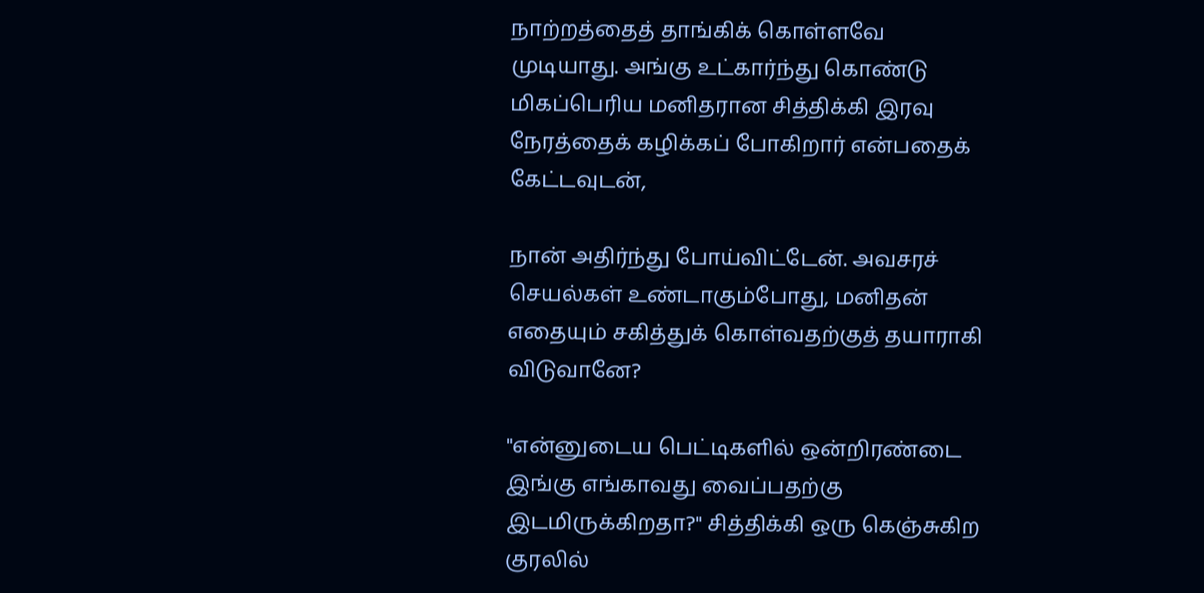நாற்றத்தைத் தாங்கிக் கொள்ளவே முடியாது. அங்கு உட்கார்ந்து கொண்டு மிகப்பெரிய மனிதரான சித்திக்கி இரவு நேரத்தைக் கழிக்கப் போகிறார் என்பதைக் கேட்டவுடன்,

நான் அதிர்ந்து போய்விட்டேன். அவசரச் செயல்கள் உண்டாகும்போது, மனிதன் எதையும் சகித்துக் கொள்வதற்குத் தயாராகி விடுவானே?

"என்னுடைய பெட்டிகளில் ஒன்றிரண்டை இங்கு எங்காவது வைப்பதற்கு இடமிருக்கிறதா?'' சித்திக்கி ஒரு கெஞ்சுகிற குரலில்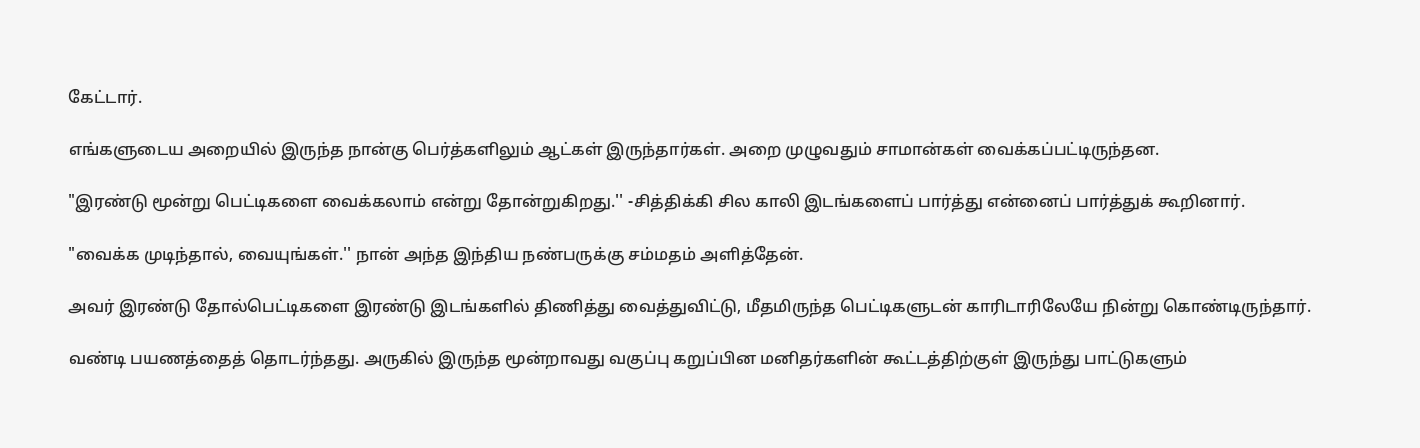கேட்டார்.

எங்களுடைய அறையில் இருந்த நான்கு பெர்த்களிலும் ஆட்கள் இருந்தார்கள். அறை முழுவதும் சாமான்கள் வைக்கப்பட்டிருந்தன.

"இரண்டு மூன்று பெட்டிகளை வைக்கலாம் என்று தோன்றுகிறது.'' -சித்திக்கி சில காலி இடங்களைப் பார்த்து என்னைப் பார்த்துக் கூறினார்.

"வைக்க முடிந்தால், வையுங்கள்.'' நான் அந்த இந்திய நண்பருக்கு சம்மதம் அளித்தேன்.

அவர் இரண்டு தோல்பெட்டிகளை இரண்டு இடங்களில் திணித்து வைத்துவிட்டு, மீதமிருந்த பெட்டிகளுடன் காரிடாரிலேயே நின்று கொண்டிருந்தார்.

வண்டி பயணத்தைத் தொடர்ந்தது. அருகில் இருந்த மூன்றாவது வகுப்பு கறுப்பின மனிதர்களின் கூட்டத்திற்குள் இருந்து பாட்டுகளும்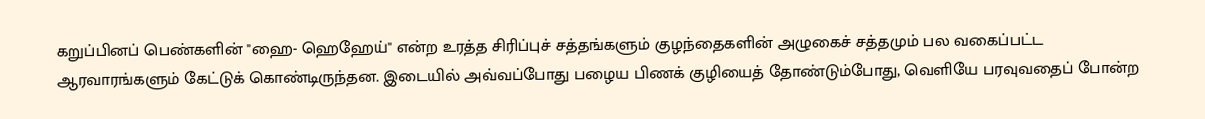கறுப்பினப் பெண்களின் "ஹை- ஹெஹேய்'' என்ற உரத்த சிரிப்புச் சத்தங்களும் குழந்தைகளின் அழுகைச் சத்தமும் பல வகைப்பட்ட ஆரவாரங்களும் கேட்டுக் கொண்டிருந்தன. இடையில் அவ்வப்போது பழைய பிணக் குழியைத் தோண்டும்போது, வெளியே பரவுவதைப் போன்ற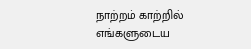நாற்றம் காற்றில் எங்களுடைய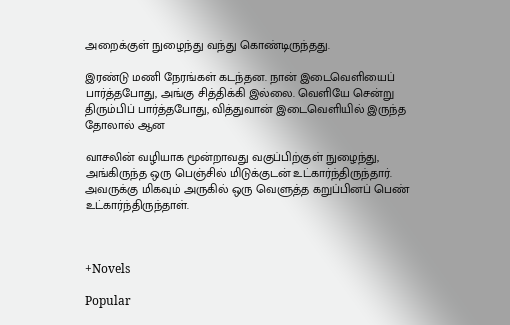அறைக்குள் நுழைந்து வந்து கொண்டிருந்தது.

இரண்டு மணி நேரங்கள் கடந்தன. நான் இடைவெளியைப் பார்த்தபோது, அங்கு சித்திக்கி இல்லை. வெளியே சென்று திரும்பிப் பார்த்தபோது, வித்துவான் இடைவெளியில் இருந்த தோலால் ஆன

வாசலின் வழியாக மூன்றாவது வகுப்பிற்குள் நுழைந்து, அங்கிருந்த ஒரு பெஞ்சில் மிடுக்குடன் உட்கார்ந்திருந்தார். அவருக்கு மிகவும் அருகில் ஒரு வெளுத்த கறுப்பினப் பெண் உட்கார்ந்திருந்தாள்.



+Novels

Popular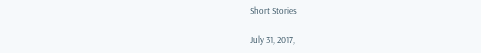Short Stories

July 31, 2017,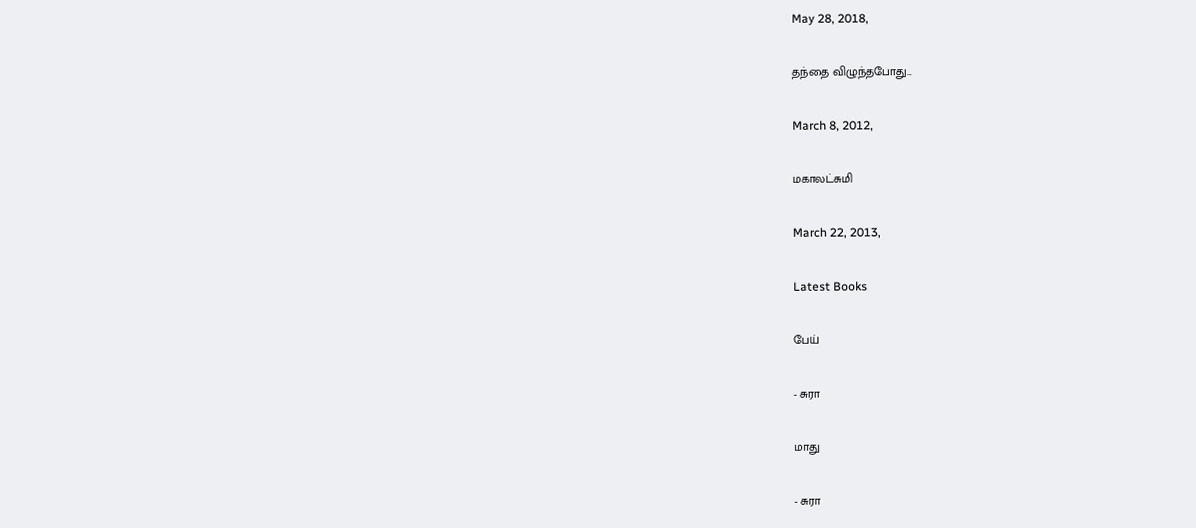May 28, 2018,

தந்தை விழுந்தபோது...

March 8, 2012,

மகாலட்சுமி

March 22, 2013,

Latest Books

பேய்

- சுரா

மாது

- சுரா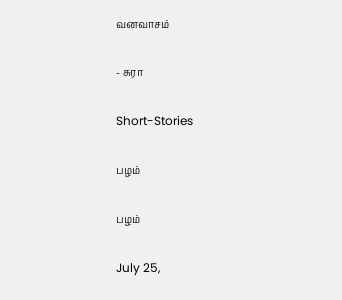வனவாசம்

- சுரா

Short-Stories

பழம்

பழம்

July 25,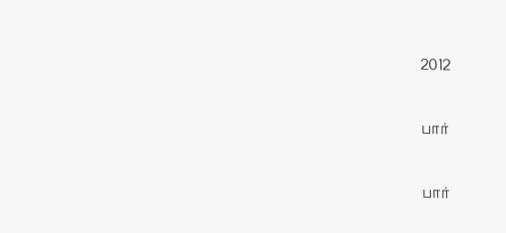2012

பார்

பார்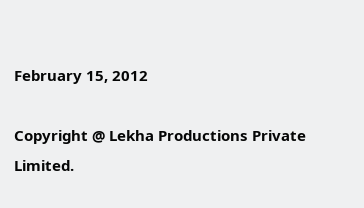February 15, 2012

Copyright @ Lekha Productions Private Limited.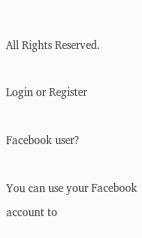All Rights Reserved.

Login or Register

Facebook user?

You can use your Facebook account to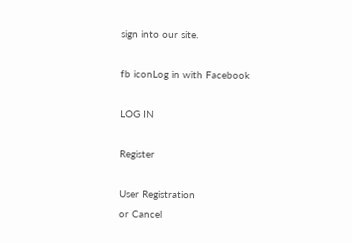sign into our site.

fb iconLog in with Facebook

LOG IN

Register

User Registration
or Cancel